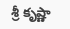శ్రీ కృష్ణా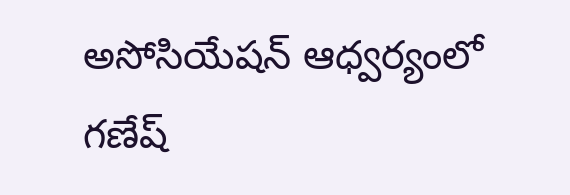అసోసియేషన్ ఆధ్వర్యంలో గణేష్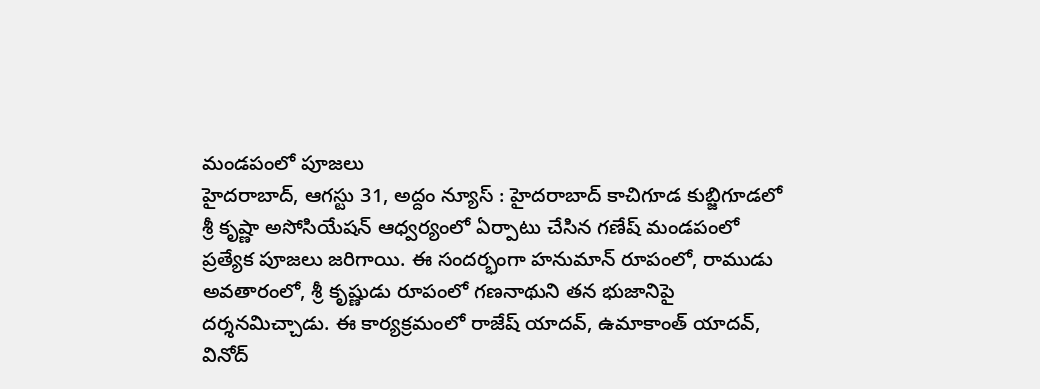మండపంలో పూజలు
హైదరాబాద్, ఆగస్టు 31, అద్దం న్యూస్ : హైదరాబాద్ కాచిగూడ కుబ్జిగూడలో శ్రీ కృష్ణా అసోసియేషన్ ఆధ్వర్యంలో ఏర్పాటు చేసిన గణేష్ మండపంలో ప్రత్యేక పూజలు జరిగాయి. ఈ సందర్భంగా హనుమాన్ రూపంలో, రాముడు అవతారంలో, శ్రీ కృష్ణుడు రూపంలో గణనాథుని తన భుజానిపై దర్శనమిచ్చాడు. ఈ కార్యక్రమంలో రాజేష్ యాదవ్, ఉమాకాంత్ యాదవ్, వినోద్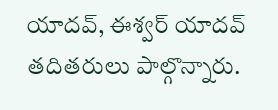యాదవ్, ఈశ్వర్ యాదవ్ తదితరులు పాల్గొన్నారు.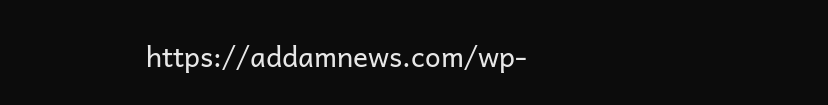https://addamnews.com/wp-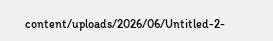content/uploads/2026/06/Untitled-2-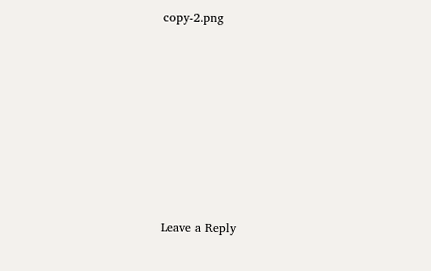copy-2.png














Leave a Reply